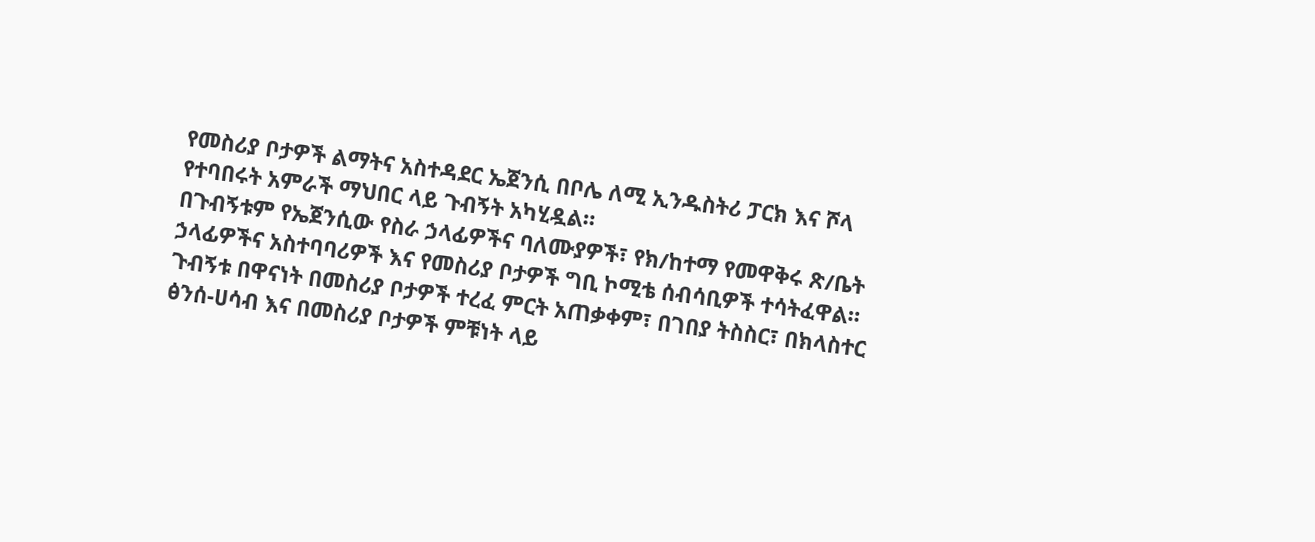የመስሪያ ቦታዎች ልማትና አስተዳደር ኤጀንሲ በቦሌ ለሚ ኢንዱስትሪ ፓርክ እና ሾላ የተባበሩት አምራች ማህበር ላይ ጉብኝት አካሂዷል።
በጉብኝቱም የኤጀንሲው የስራ ኃላፊዎችና ባለሙያዎች፣ የክ/ከተማ የመዋቅሩ ጽ/ቤት ኃላፊዎችና አስተባባሪዎች እና የመስሪያ ቦታዎች ግቢ ኮሚቴ ሰብሳቢዎች ተሳትፈዋል።
ጉብኝቱ በዋናነት በመስሪያ ቦታዎች ተረፈ ምርት አጠቃቀም፣ በገበያ ትስስር፣ በክላስተር ፅንሰ-ሀሳብ እና በመስሪያ ቦታዎች ምቹነት ላይ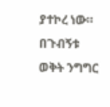ያተኮረ ነው።
በጉብኝቱ ወቅት ንግግር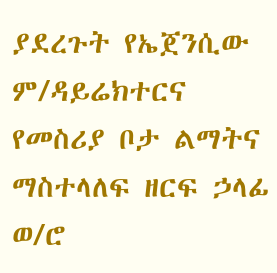ያደረጉት የኤጀንሲው ም/ዳይሬክተርና የመስሪያ ቦታ ልማትና ማስተላለፍ ዘርፍ ኃላፊ ወ/ሮ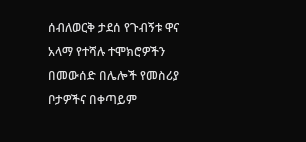ሰብለወርቅ ታደሰ የጉብኝቱ ዋና አላማ የተሻሉ ተሞክሮዎችን በመውሰድ በሌሎች የመስሪያ ቦታዎችና በቀጣይም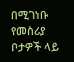በሚገነቡ የመስሪያ ቦታዎች ላይ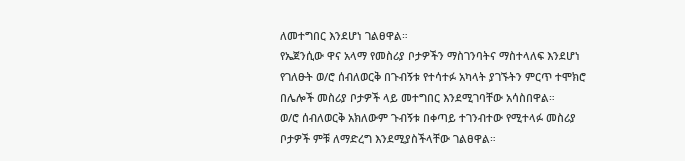ለመተግበር እንደሆነ ገልፀዋል።
የኤጀንሲው ዋና አላማ የመስሪያ ቦታዎችን ማስገንባትና ማስተላለፍ እንደሆነ የገለፁት ወ/ሮ ሰብለወርቅ በጉብኝቱ የተሳተፉ አካላት ያገኙትን ምርጥ ተሞክሮ በሌሎች መስሪያ ቦታዎች ላይ መተግበር እንደሚገባቸው አሳስበዋል።
ወ/ሮ ሰብለወርቅ አክለውም ጉብኝቱ በቀጣይ ተገንብተው የሚተላፉ መስሪያ ቦታዎች ምቹ ለማድረግ እንደሚያስችላቸው ገልፀዋል።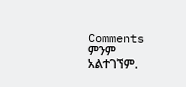Comments
ምንም አልተገኘም.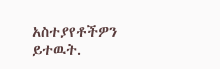አስተያየቶችዎን ይተዉት.